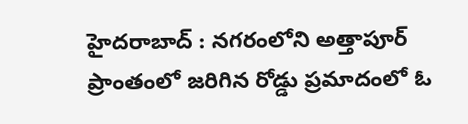హైదరాబాద్ : నగరంలోని అత్తాపూర్ ప్రాంతంలో జరిగిన రోడ్డు ప్రమాదంలో ఓ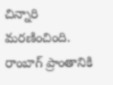చిన్నారి మరణించింది. రాంబాగ్ ప్రాంతానికి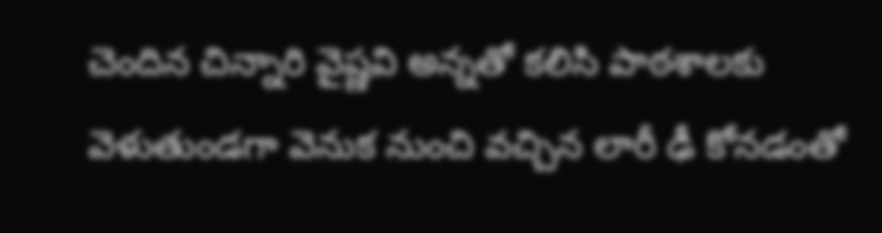చెందిన చిన్నారి వైష్ణవి అన్నతో కలిసి పాఠశాలకు వెళుతుండగా వెనుక నుంచి వచ్చిన లారీ ఢీ కోనడంతో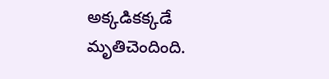అక్కడికక్కడే మృతిచెందింది.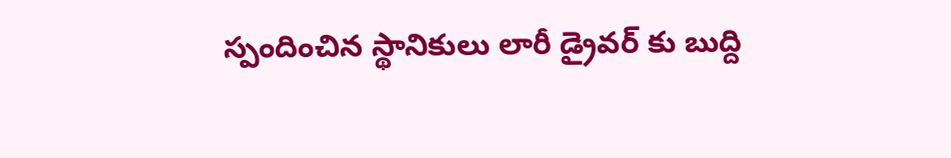స్పందించిన స్థానికులు లారీ డ్రైవర్ కు బుద్ది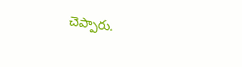చెప్పారు.